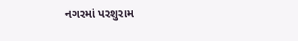નગરમાં પરશુરામ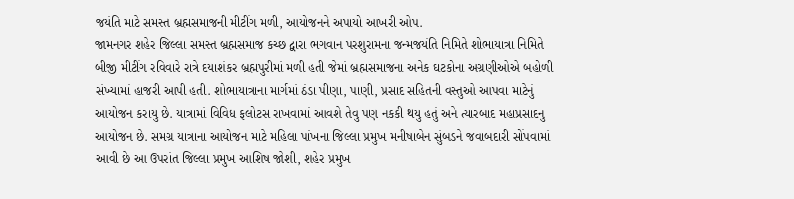જયંતિ માટે સમસ્ત બ્રહ્મસમાજની મીટીંગ મળી, આયોજનને અપાયો આખરી ઓપ.
જામનગર શહેર જિલ્લા સમસ્ત બ્રહ્મસમાજ કચ્છ દ્વારા ભગવાન પરશુરામના જન્મજયંતિ નિમિતે શોભાયાત્રા નિમિતે બીજી મીટીંગ રવિવારે રાત્રે દયાશંકર બ્રહ્મપુરીમાં મળી હતી જેમાં બ્રહ્મસમાજના અનેક ઘટકોના અગ્રણીઓએ બહોળી સંખ્યામાં હાજરી આપી હતી. શોભાયાત્રાના માર્ગમાં ઠંડા પીણા, પાણી, પ્રસાદ સહિતની વસ્તુઓ આપવા માટેનું આયોજન કરાયુ છે. યાત્રામાં વિવિધ ફલોટસ રાખવામાં આવશે તેવુ પણ નકકી થયુ હતું અને ત્યારબાદ મહાપ્રસાદનુ આયોજન છે. સમગ્ર યાત્રાના આયોજન માટે મહિલા પાંખના જિલ્લા પ્રમુખ મનીષાબેન સુંબડને જવાબદારી સોંપવામાં આવી છે આ ઉપરાંત જિલ્લા પ્રમુખ આશિષ જોશી, શહેર પ્રમુખ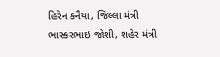હિરેન કનૈયા, જિલ્લા મંત્રી ભાસ્કરભાઇ જોશી, શહેર મંત્રી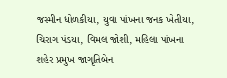જસ્મીન ધોળકીયા, યુવા પાંખના જનક ખેતીયા, ચિરાગ પંડયા, વિમલ જોશી, મહિલા પાંખના શહેર પ્રમુખ જાગૃતિબેન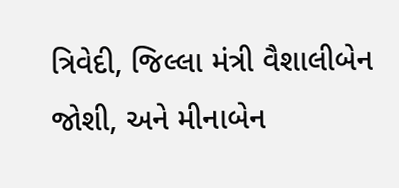ત્રિવેદી, જિલ્લા મંત્રી વૈશાલીબેન જોશી, અને મીનાબેન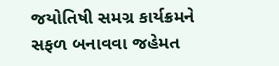જયોતિષી સમગ્ર કાર્યક્રમને સફળ બનાવવા જહેમત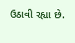ઉઠાવી રહ્યા છે.